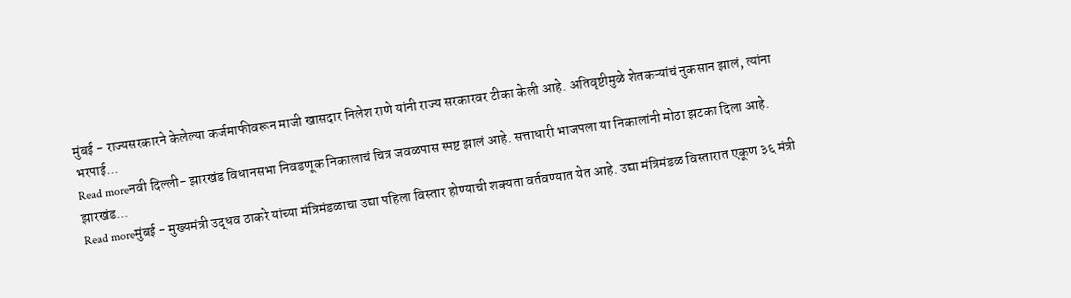मुंबई - राज्यसरकारने केलेल्या कर्जमाफीवरून माजी खासदार निलेश राणे यांनी राज्य सरकारवर टीका केली आहे. अतिवृष्टीमुळे शेतकऱ्यांचं नुकसान झालं, त्यांना भरपाई...
Read moreनवी दिल्ली- झारखंड विधानसभा निवडणूक निकालाचं चित्र जवळपास स्पष्ट झालं आहे. सत्ताधारी भाजपला या निकालांनी मोठा झटका दिला आहे. झारखंड...
Read moreमुंबई - मुख्यमंत्री उद्धव ठाकरे यांच्या मंत्रिमंडळाचा उद्या पहिला विस्तार होण्याची शक्यता वर्तवण्यात येत आहे. उद्या मंत्रिमंडळ विस्तारात एकूण ३६ मंत्री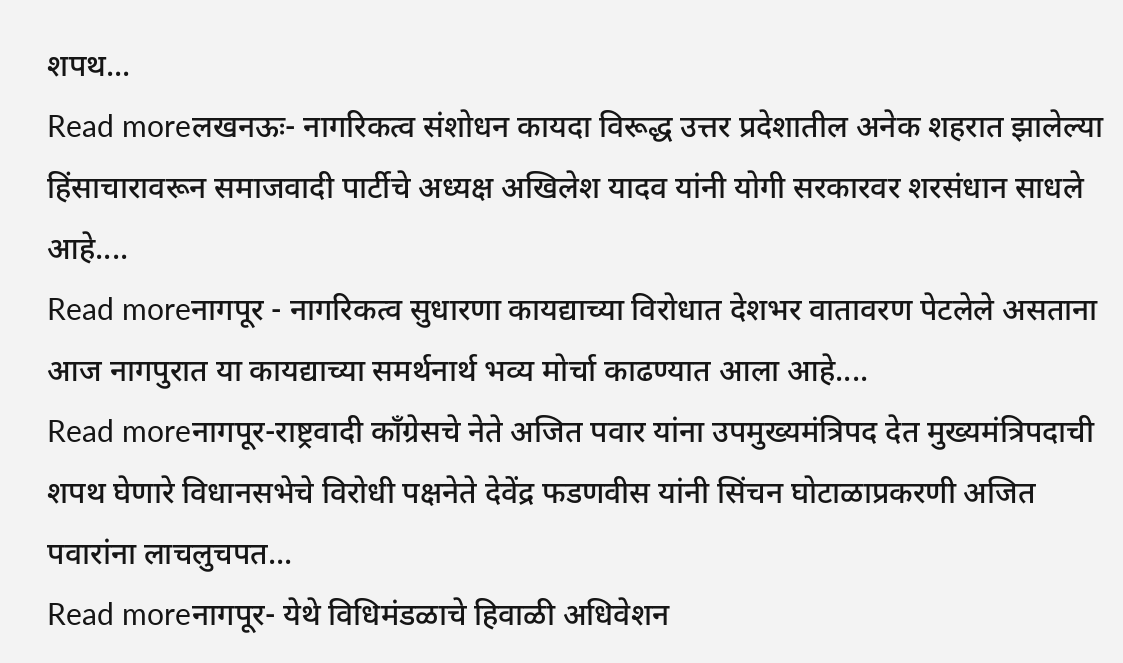शपथ...
Read moreलखनऊः- नागरिकत्व संशोधन कायदा विरूद्ध उत्तर प्रदेशातील अनेक शहरात झालेल्या हिंसाचारावरून समाजवादी पार्टीचे अध्यक्ष अखिलेश यादव यांनी योगी सरकारवर शरसंधान साधले आहे....
Read moreनागपूर - नागरिकत्व सुधारणा कायद्याच्या विरोधात देशभर वातावरण पेटलेले असताना आज नागपुरात या कायद्याच्या समर्थनार्थ भव्य मोर्चा काढण्यात आला आहे....
Read moreनागपूर-राष्ट्रवादी काँग्रेसचे नेते अजित पवार यांना उपमुख्यमंत्रिपद देत मुख्यमंत्रिपदाची शपथ घेणारे विधानसभेचे विरोधी पक्षनेते देवेंद्र फडणवीस यांनी सिंचन घोटाळाप्रकरणी अजित पवारांना लाचलुचपत...
Read moreनागपूर- येथे विधिमंडळाचे हिवाळी अधिवेशन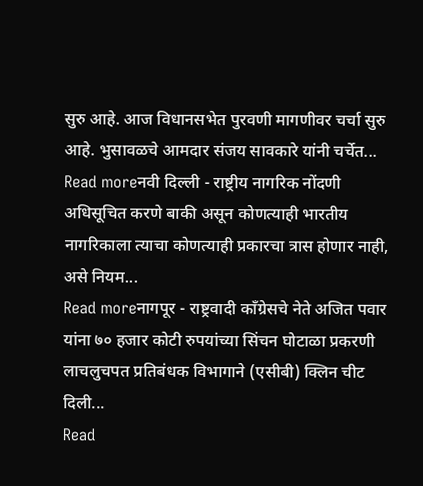सुरु आहे. आज विधानसभेत पुरवणी मागणीवर चर्चा सुरु आहे. भुसावळचे आमदार संजय सावकारे यांनी चर्चेत...
Read moreनवी दिल्ली - राष्ट्रीय नागरिक नोंदणी अधिसूचित करणे बाकी असून कोणत्याही भारतीय नागरिकाला त्याचा कोणत्याही प्रकारचा त्रास होणार नाही, असे नियम...
Read moreनागपूर - राष्ट्रवादी काँग्रेसचे नेते अजित पवार यांना ७० हजार कोटी रुपयांच्या सिंचन घोटाळा प्रकरणी लाचलुचपत प्रतिबंधक विभागाने (एसीबी) क्लिन चीट दिली...
Read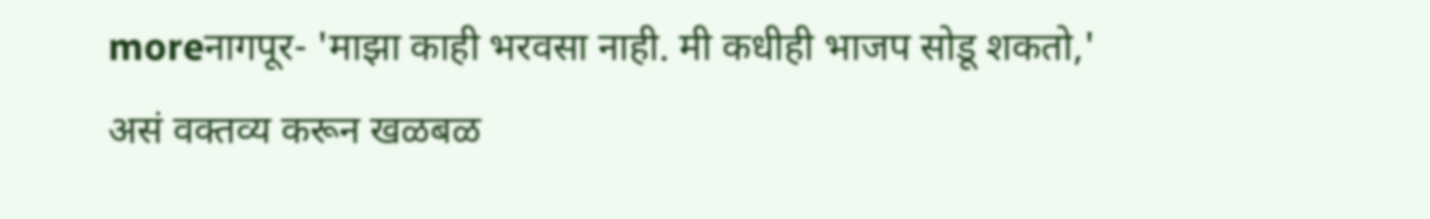moreनागपूर- 'माझा काही भरवसा नाही. मी कधीही भाजप सोडू शकतो,' असं वक्तव्य करून खळबळ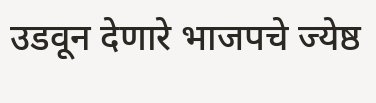उडवून देणारे भाजपचे ज्येष्ठ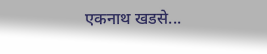एकनाथ खडसे...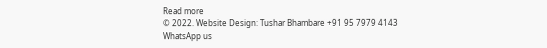Read more
© 2022. Website Design: Tushar Bhambare +91 95 7979 4143
WhatsApp us